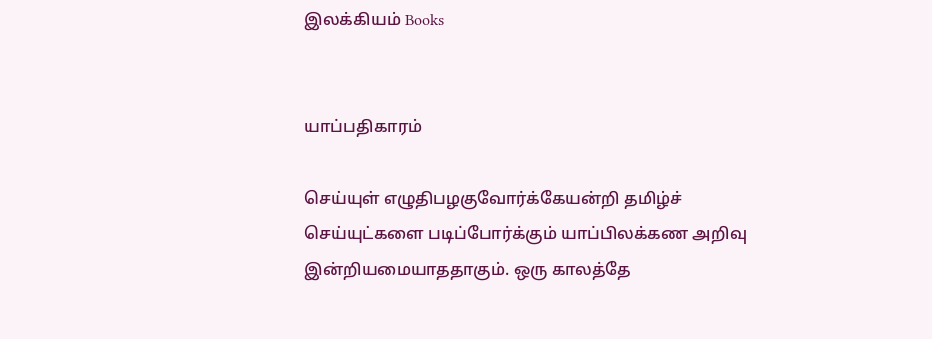இலக்கியம் Books


யாப்பதிகாரம்

செய்யுள் எழுதிபழகுவோர்க்கேயன்றி தமிழ்ச் செய்யுட்களை படிப்போர்க்கும் யாப்பிலக்கண அறிவு இன்றியமையாததாகும். ஒரு காலத்தே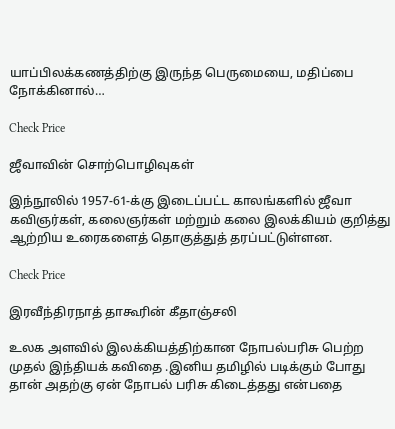யாப்பிலக்கணத்திற்கு இருந்த பெருமையை, மதிப்பை நோக்கினால்…

Check Price

ஜீவாவின் சொற்பொழிவுகள்

இந்நூலில் 1957-61-க்கு இடைப்பட்ட காலங்களில் ஜீவா கவிஞர்கள், கலைஞர்கள் மற்றும் கலை இலக்கியம் குறித்து ஆற்றிய உரைகளைத் தொகுத்துத் தரப்பட்டுள்ளன.

Check Price

இரவீந்திரநாத் தாகூரின் கீதாஞ்சலி

உலக அளவில் இலக்கியத்திற்கான நோபல்பரிசு பெற்ற முதல் இந்தியக் கவிதை .இனிய தமிழில் படிக்கும் போது தான் அதற்கு ஏன் நோபல் பரிசு கிடைத்தது என்பதை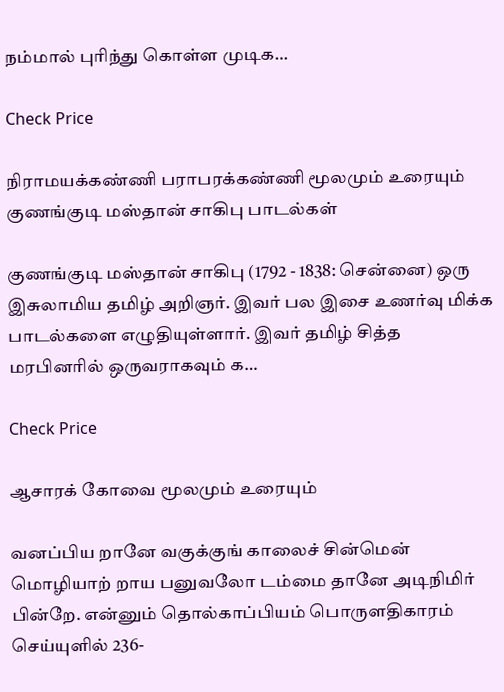நம்மால் புரிந்து கொள்ள முடிக…

Check Price

நிராமயக்கண்ணி பராபரக்கண்ணி மூலமும் உரையும் குணங்குடி மஸ்தான் சாகிபு பாடல்கள்

குணங்குடி மஸ்தான் சாகிபு (1792 - 1838: சென்னை) ஒரு இசுலாமிய தமிழ் அறிஞர். இவர் பல இசை உணர்வு மிக்க பாடல்களை எழுதியுள்ளார். இவர் தமிழ் சித்த மரபினரில் ஒருவராகவும் க…

Check Price

ஆசாரக் கோவை மூலமும் உரையும்

வனப்பிய றானே வகுக்குங் காலைச் சின்மென் மொழியாற் றாய பனுவலோ டம்மை தானே அடிநிமிர் பின்றே. என்னும் தொல்காப்பியம் பொருளதிகாரம் செய்யுளில் 236-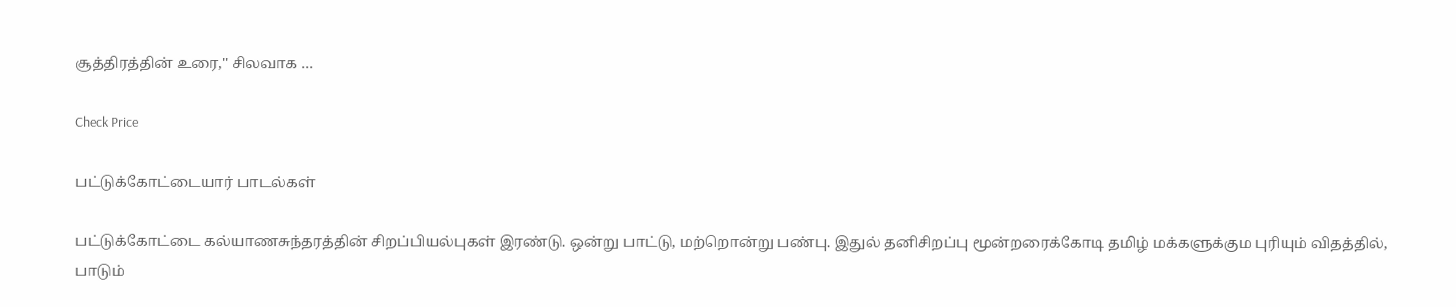சூத்திரத்தின் உரை,'' சிலவாக …

Check Price

பட்டுக்கோட்டையார் பாடல்கள்

பட்டுக்கோட்டை கல்யாணசுந்தரத்தின் சிறப்பியல்புகள் இரண்டு. ஒன்று பாட்டு, மற்றொன்று பண்பு. இதுல் தனிசிறப்பு மூன்றரைக்கோடி தமிழ் மக்களுக்கும புரியும் விதத்தில், பாடும்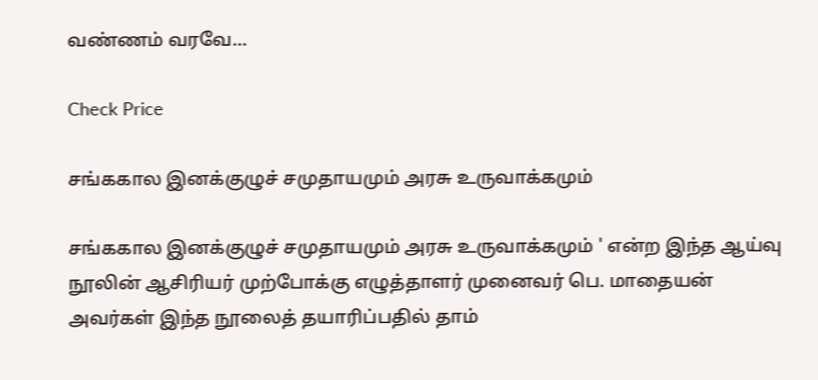வண்ணம் வரவே…

Check Price

சங்ககால இனக்குழுச் சமுதாயமும் அரசு உருவாக்கமும்

சங்ககால இனக்குழுச் சமுதாயமும் அரசு உருவாக்கமும் ' என்ற இந்த ஆய்வு நூலின் ஆசிரியர் முற்போக்கு எழுத்தாளர் முனைவர் பெ. மாதையன் அவர்கள் இந்த நூலைத் தயாரிப்பதில் தாம்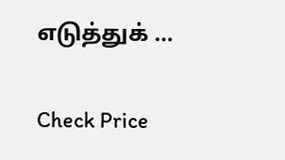எடுத்துக் …

Check Price